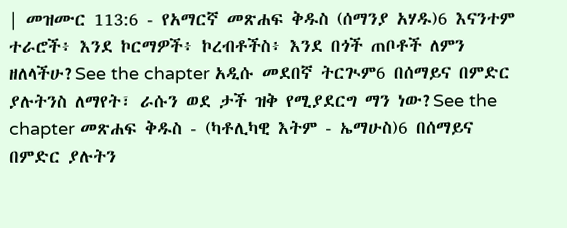| መዝሙር 113:6 - የአማርኛ መጽሐፍ ቅዱስ (ሰማንያ አሃዱ)6 እናንተም ተራሮች፥ እንደ ኮርማዎች፥ ኮረብቶችስ፥ እንደ በጎች ጠቦቶች ለምን ዘለላችሁ?See the chapter አዲሱ መደበኛ ትርጒም6 በሰማይና በምድር ያሉትንስ ለማየት፣ ራሱን ወደ ታች ዝቅ የሚያደርግ ማን ነው?See the chapter መጽሐፍ ቅዱስ - (ካቶሊካዊ እትም - ኤማሁስ)6 በሰማይና በምድር ያሉትን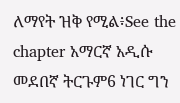ለማየት ዝቅ የሚል፥See the chapter አማርኛ አዲሱ መደበኛ ትርጉም6 ነገር ግን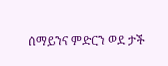ሰማይንና ምድርን ወደ ታች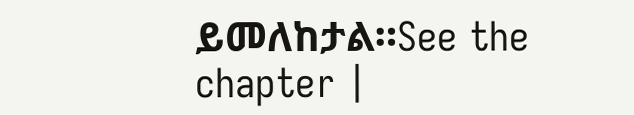ይመለከታል።See the chapter |